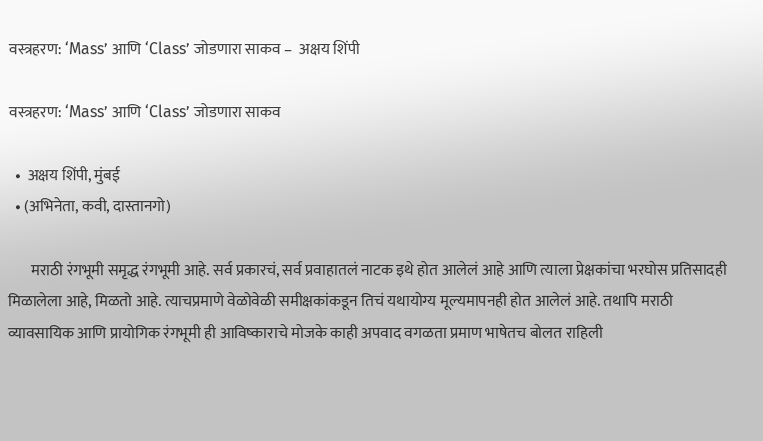वस्त्रहरण: ‘Mass’ आणि ‘Class’ जोडणारा साकव –  अक्षय शिंपी

वस्त्रहरण: ‘Mass’ आणि ‘Class’ जोडणारा साकव

  •  अक्षय शिंपी, मुंबई
  • (अभिनेता, कवी, दास्तानगो)

       मराठी रंगभूमी समृद्ध रंगभूमी आहे. सर्व प्रकारचं, सर्व प्रवाहातलं नाटक इथे होत आलेलं आहे आणि त्याला प्रेक्षकांचा भरघोस प्रतिसादही मिळालेला आहे, मिळतो आहे. त्याचप्रमाणे वेळोवेळी समीक्षकांकडून तिचं यथायोग्य मूल्यमापनही होत आलेलं आहे. तथापि मराठी व्यावसायिक आणि प्रायोगिक रंगभूमी ही आविष्काराचे मोजके काही अपवाद वगळता प्रमाण भाषेतच बोलत राहिली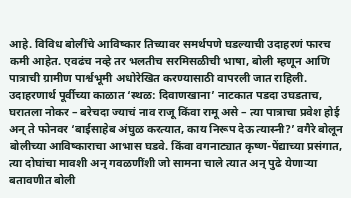आहे. विविध बोलींचे आविष्कार तिच्यावर समर्थपणे घडल्याची उदाहरणं फारच कमी आहेत. एवढंच नव्हे तर भलतीच सरमिसळीची भाषा, बोली म्हणून आणि पात्राची ग्रामीण पार्श्वभूमी अधोरेखित करण्यासाठी वापरली जात राहिली. उदाहरणार्थ पूर्वीच्या काळात ‘स्थळ: दिवाणखाना’ नाटकात पडदा उघडताच, घरातला नोकर – बरेचदा ज्याचं नाव राजू किंवा रामू असे – त्या पात्राचा प्रवेश होई अन् ते फोनवर ‘बाईसाहेब अंघुळ करत्यात, काय निरूप देऊ त्यास्नी?’ वगैरे बोलून बोलीच्या आविष्काराचा आभास घडवे. किंवा वगनाट्यात कृष्ण-पेंद्याच्या प्रसंगात, त्या दोघांचा मावशी अन् गवळणींशी जो सामना चाले त्यात अन् पुढे येणाऱ्या बतावणीत बोली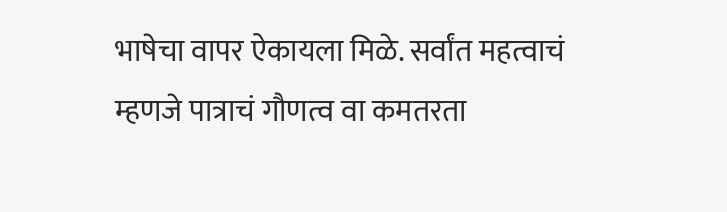भाषेचा वापर ऐकायला मिळे. सर्वांत महत्वाचं म्हणजे पात्राचं गौणत्व वा कमतरता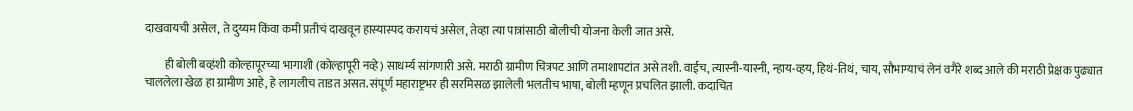दाखवायची असेल, ते दुय्यम किंवा कमी प्रतीचं दाखवून हास्यास्पद करायचं असेल, तेव्हा त्या पात्रांसाठी बोलीची योजना केली जात असे.

         ही बोली बव्हंशी कोल्हापूरच्या भागाशी (कोल्हापूरी नव्हे) साधर्म्य सांगणारी असे. मराठी ग्रामीण चित्रपट आणि तमाशापटांत असे तशी. वाईच, त्यास्नी-यास्नी, न्हाय-व्हय, हिथं-तिथं, चाय, सौभाग्याचं लेनं वगैरे शब्द आले की मराठी प्रेक्षक पुढ्यात चाललेला खेळ हा ग्रामीण आहे, हे लागलीच ताडत असत. संपूर्ण महाराष्ट्रभर ही सरमिसळ झालेली भलतीच भाषा, बोली म्हणून प्रचलित झाली. कदाचित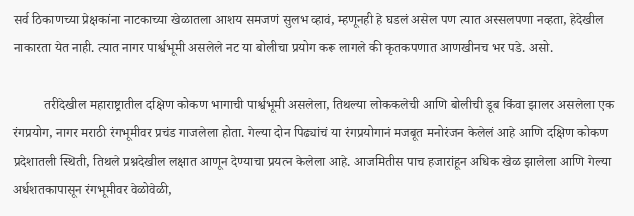सर्व ठिकाणच्या प्रेक्षकांना नाटकाच्या खेळातला आशय समजणं सुलभ व्हावं, म्हणूनही हे घडलं असेल पण त्यात अस्सलपणा नव्हता, हेदेखील नाकारता येत नाही. त्यात नागर पार्श्वभूमी असलेले नट या बोलीचा प्रयोग करू लागले की कृतकपणात आणखीनच भर पडे. असो.

         तरीदेखील महाराष्ट्रातील दक्षिण कोकण भागाची पार्श्वभूमी असलेला, तिथल्या लोककलेची आणि बोलीची डूब किंवा झालर असलेला एक रंगप्रयोग, नागर मराठी रंगभूमीवर प्रचंड गाजलेला होता. गेल्या दोन पिढ्यांचं या रंगप्रयोगानं मजबूत मनोरंजन केलेलं आहे आणि दक्षिण कोकण प्रदेशातली स्थिती, तिथले प्रश्नदेखील लक्षात आणून देण्याचा प्रयत्न केलेला आहे. आजमितीस पाच हजारांहून अधिक खेळ झालेला आणि गेल्या अर्धशतकापासून रंगभूमीवर वेळोवेळी,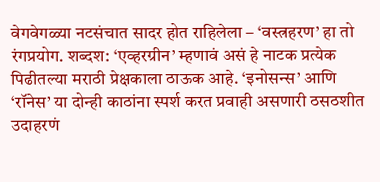वेगवेगळ्या नटसंचात सादर होत राहिलेला – ‘वस्त्रहरण’ हा तो रंगप्रयोग. शब्दश: ‘एव्हरग्रीन’ म्हणावं असं हे नाटक प्रत्येक पिढीतल्या मराठी प्रेक्षकाला ठाऊक आहे. ‘इनोसन्स’ आणि ‘रॉनेस’ या दोन्ही काठांना स्पर्श करत प्रवाही असणारी ठसठशीत उदाहरणं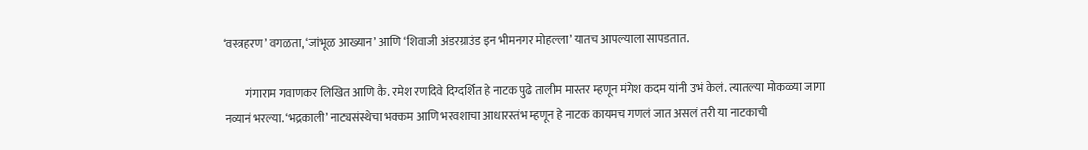‘वस्त्रहरण’ वगळता, ‘जांभूळ आख्यान’ आणि ‘शिवाजी अंडरग्राउंड इन भीमनगर मोहल्ला’ यातच आपल्याला सापडतात.

         गंगाराम गवाणकर लिखित आणि कै. रमेश रणदिवे दिग्दर्शित हे नाटक पुढे तालीम मास्तर म्हणून मंगेश कदम यांनी उभं केलं. त्यातल्या मोकळ्या जागा नव्यानं भरल्या. ‘भद्रकाली’ नाट्यसंस्थेचा भक्कम आणि भरवशाचा आधारस्तंभ म्हणून हे नाटक कायमच गणलं जात असलं तरी या नाटकाची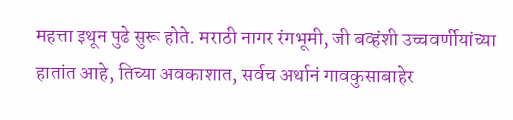महत्ता इथून पुढे सुरू होते. मराठी नागर रंगभूमी, जी बव्हंशी उच्चवर्णीयांच्या हातांत आहे, तिच्या अवकाशात, सर्वच अर्थानं गावकुसाबाहेर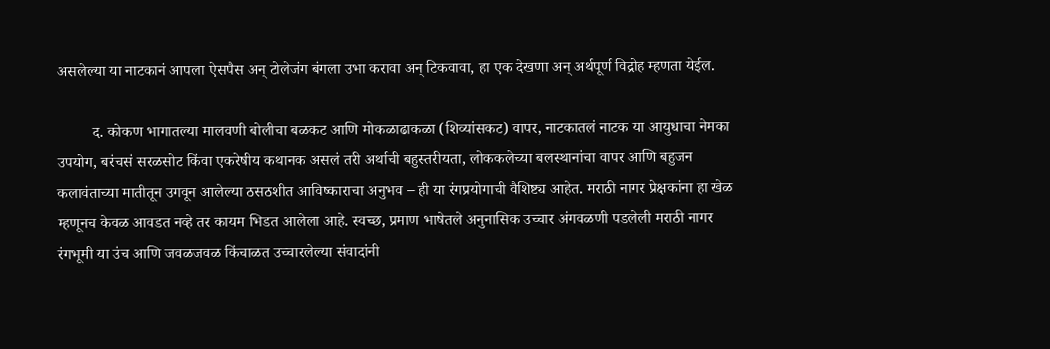असलेल्या या नाटकानं आपला ऐसपैस अन् टोलेजंग बंगला उभा करावा अन् टिकवावा, हा एक देखणा अन् अर्थपूर्ण विद्रोह म्हणता येईल.

         द. कोकण भागातल्या मालवणी बोलीचा बळकट आणि मोकळाढाकळा (शिव्यांसकट) वापर, नाटकातलं नाटक या आयुधाचा नेमका उपयोग, बरंचसं सरळसोट किंवा एकरेषीय कथानक असलं तरी अर्थाची बहुस्तरीयता, लोककलेच्या बलस्थानांचा वापर आणि बहुजन कलावंताच्या मातीतून उगवून आलेल्या ठसठशीत आविष्काराचा अनुभव – ही या रंगप्रयोगाची वैशिष्ट्य आहेत. मराठी नागर प्रेक्षकांना हा खेळ म्हणूनच केवळ आवडत नव्हे तर कायम भिडत आलेला आहे. स्वच्छ, प्रमाण भाषेतले अनुनासिक उच्चार अंगवळणी पडलेली मराठी नागर रंगभूमी या उंच आणि जवळजवळ किंचाळत उच्चारलेल्या संवादांनी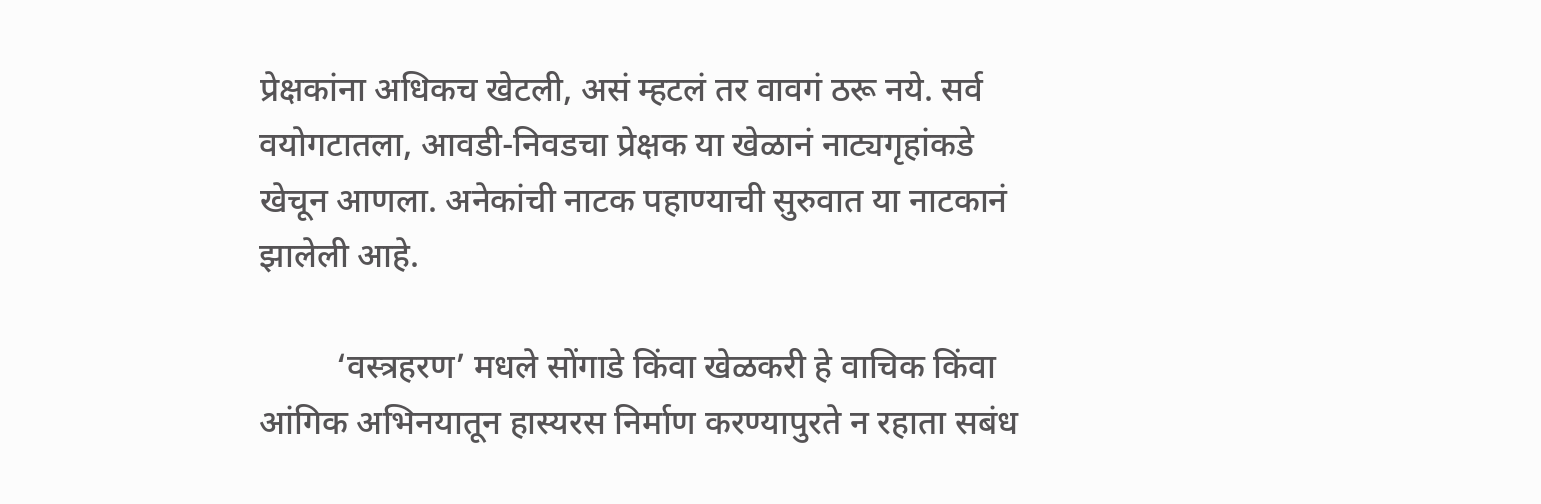प्रेक्षकांना अधिकच खेटली, असं म्हटलं तर वावगं ठरू नये. सर्व वयोगटातला, आवडी-निवडचा प्रेक्षक या खेळानं नाट्यगृहांकडे खेचून आणला. अनेकांची नाटक पहाण्याची सुरुवात या नाटकानं झालेली आहे.

         ‘वस्त्रहरण’ मधले सोंगाडे किंवा खेळकरी हे वाचिक किंवा आंगिक अभिनयातून हास्यरस निर्माण करण्यापुरते न रहाता सबंध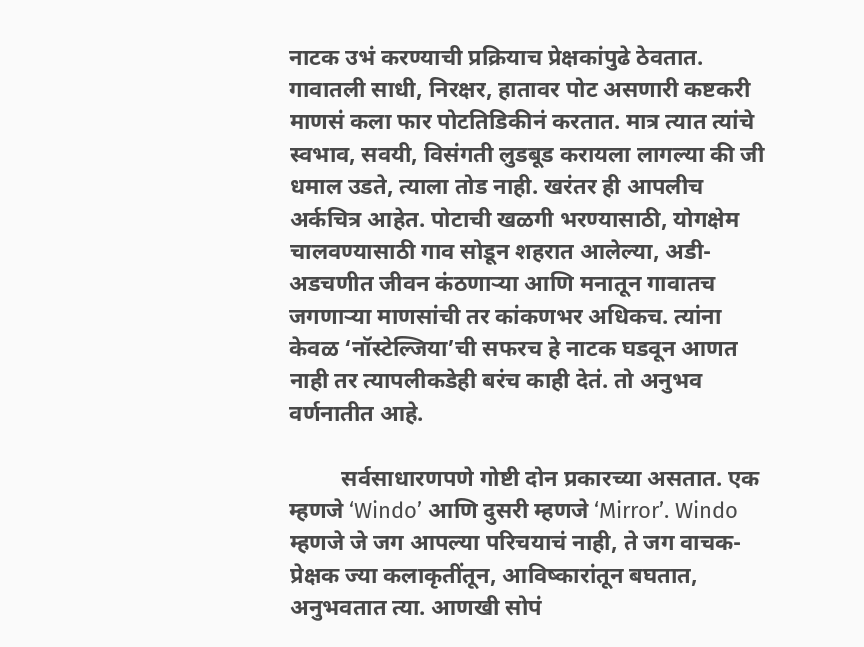नाटक उभं करण्याची प्रक्रियाच प्रेक्षकांपुढे ठेवतात. गावातली साधी, निरक्षर, हातावर पोट असणारी कष्टकरी माणसं कला फार पोटतिडिकीनं करतात. मात्र त्यात त्यांचे स्वभाव, सवयी, विसंगती लुडबूड करायला लागल्या की जी धमाल उडते, त्याला तोड नाही. खरंतर ही आपलीच अर्कचित्र आहेत. पोटाची खळगी भरण्यासाठी, योगक्षेम चालवण्यासाठी गाव सोडून शहरात आलेल्या, अडी-अडचणीत जीवन कंठणाऱ्या आणि मनातून गावातच जगणाऱ्या माणसांची तर कांकणभर अधिकच. त्यांना केवळ ‘नॉस्टेल्जिया’ची सफरच हे नाटक घडवून आणत नाही तर त्यापलीकडेही बरंच काही देतं. तो अनुभव वर्णनातीत आहे.

         सर्वसाधारणपणे गोष्टी दोन प्रकारच्या असतात. एक म्हणजे ‘Windo’ आणि दुसरी म्हणजे ‘Mirror’. Windo म्हणजे जे जग आपल्या परिचयाचं नाही, ते जग वाचक- प्रेक्षक ज्या कलाकृतींतून, आविष्कारांतून बघतात, अनुभवतात त्या. आणखी सोपं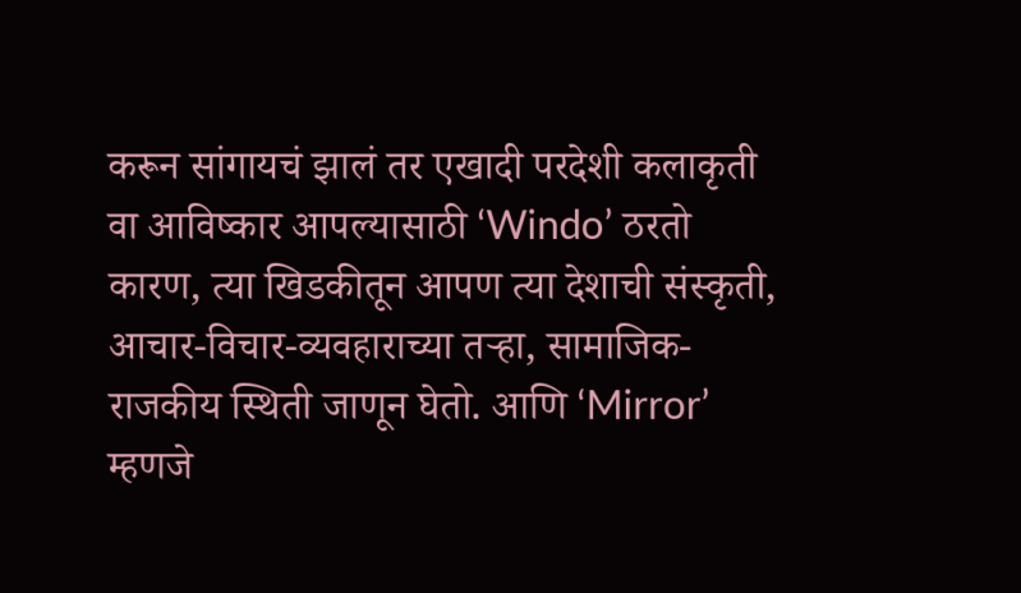करून सांगायचं झालं तर एखादी परदेशी कलाकृती वा आविष्कार आपल्यासाठी ‘Windo’ ठरतो कारण, त्या खिडकीतून आपण त्या देशाची संस्कृती, आचार-विचार-व्यवहाराच्या तऱ्हा, सामाजिक-राजकीय स्थिती जाणून घेतो. आणि ‘Mirror’ म्हणजे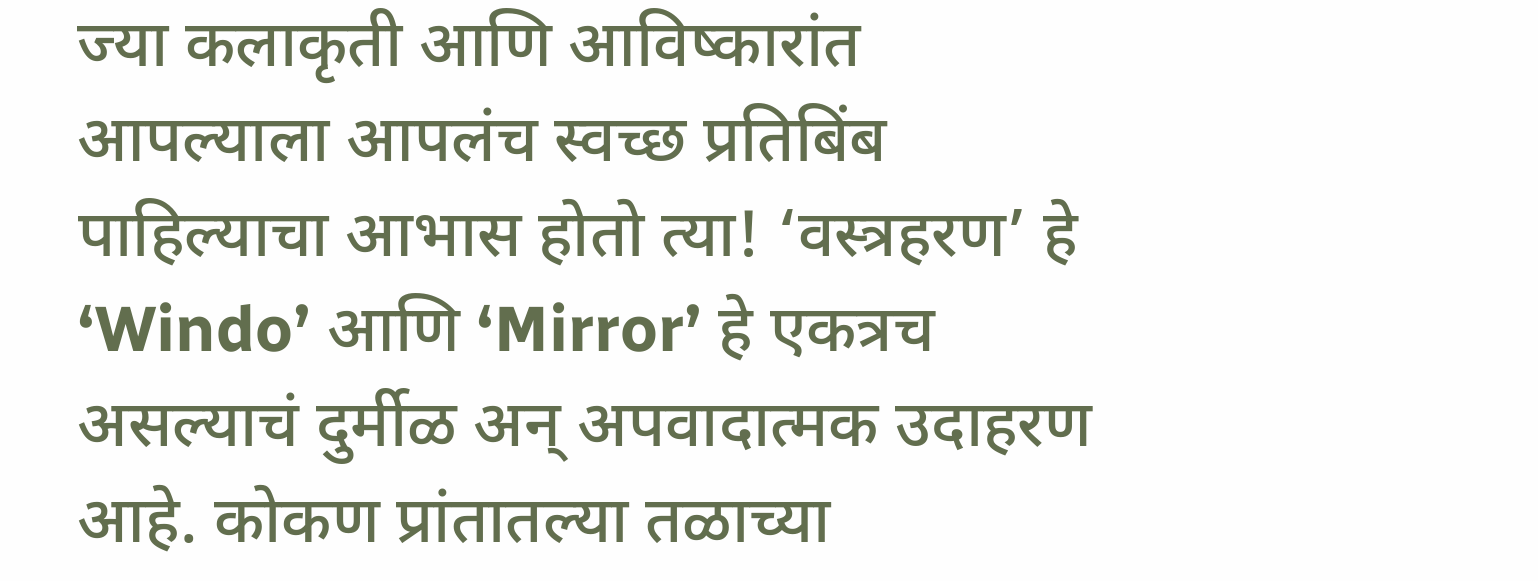ज्या कलाकृती आणि आविष्कारांत आपल्याला आपलंच स्वच्छ प्रतिबिंब पाहिल्याचा आभास होतो त्या! ‘वस्त्रहरण’ हे ‘Windo’ आणि ‘Mirror’ हे एकत्रच असल्याचं दुर्मीळ अन् अपवादात्मक उदाहरण आहे. कोकण प्रांतातल्या तळाच्या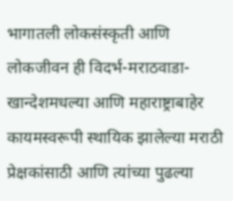भागातली लोकसंस्कृती आणि लोकजीवन ही विदर्भ-मराठवाडा-खान्देशमधल्या आणि महाराष्ट्राबाहेर कायमस्वरूपी स्थायिक झालेल्या मराठी प्रेक्षकांसाठी आणि त्यांच्या पुढल्या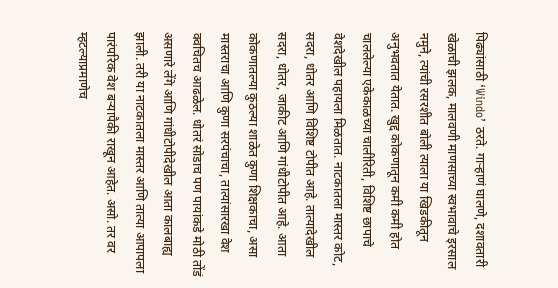पिढ्यांसाठी ‘Windo’ ठरते. गाऱ्हाणं घालणे, दशावतारी खेळाची झलक, मालवणी माणसाच्या स्वभावाचे इरसाल नमुने, त्यांची रसरशीत बोली त्याला या खिडकीतून अनुभवतात येतात. खुद्द कोकणातून कमी कमी होत चाललेल्या एकेकाळच्या चालीरिती, विशिष्ट छापाचे वेशदेखील पहायला मिळतात. नाटकातला मास्तर कोट, सदरा, धोतर आणि विशिष्ट टोपीत आहे. तात्यादेखील सदरा, धोतर, जाकीट आणि गांधीटोपीत आहे. आता कोकणातल्या कुठल्या शाळेत कुणा शिक्षकाचा, असा मास्तराचा आणि कुणा सरपंचाचा, तात्यांसारखा वेश क्वचितच आढळेल. धोतरं सोडाच पण पायांकडे मोठी तोंडं असणारे लेंगे आणि गांधीटोपीदेखील आता कालबाह्य झाली. तरी या नाटकातला मास्तर आणि तात्या आपापला पारंपरिक वेश बऱ्यापैकी राखून आहेत. असो. तर वर म्हटल्याप्रमाणेच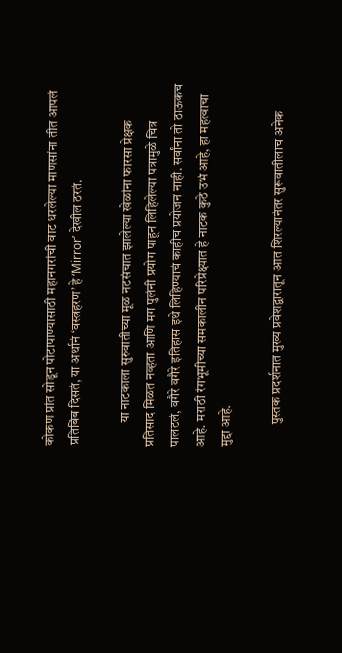कोकण प्रांत सोडून पोटापाण्यासाठी महानगरांची वाट धरलेल्या माणसांना तीत आपलं प्रतिबिंब दिसतं, या अर्थानं ‘वस्त्रहरण’ हे ‘Mirror’ देखील ठरतं.

         या नाटकाला सुरुवातीच्या मूळ नटसंचात झालेल्या खेळांना फारसा प्रेक्षक प्रतिसाद मिळत नव्हता आणि मग पुलंनी प्रयोग पाहून लिहिलेल्या पत्रामुळे चित्र पालटलं, वगैरे वगैरे इतिहास इथे लिहिण्याचं काहीच प्रयोजन नाही. सर्वांना तो ठाऊकच आहे. मराठी रंगभूमीच्या समकालीन परिप्रेक्ष्यात हे नाटक कुठे उभं आहे, हा महत्वाचा मुद्दा आहे.

         पुस्तक प्रदर्शनात मुख्य प्रवेशद्वारातून आत शिरल्यानंतर सुरूवातीलाच अनेक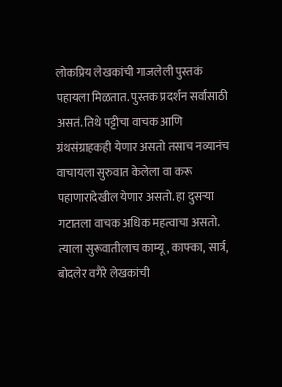लोकप्रिय लेखकांची गाजलेली पुस्तकं पहायला मिळतात. पुस्तक प्रदर्शन सर्वांसाठी असतं. तिथे पट्टीचा वाचक आणि ग्रंथसंग्राहकही येणार असतो तसाच नव्यानंच वाचायला सुरुवात केलेला वा करू पहाणारादेखील येणार असतो. हा दुसऱ्या गटातला वाचक अधिक महत्वाचा असतो. त्याला सुरूवातीलाच काम्यू, काफ्का, सार्त्र, बोदलेर वगैरे लेखकांची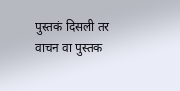पुस्तकं दिसली तर वाचन वा पुस्तक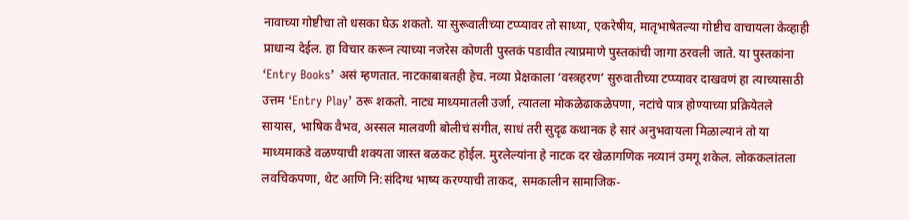नावाच्या गोष्टीचा तो धसका घेऊ शकतो. या सुरूवातीच्या टप्प्यावर तो साध्या, एकरेषीय, मातृभाषेतल्या गोष्टीच वाचायला केव्हाही प्राधान्य देईल. हा विचार करून त्याच्या नजरेस कोणती पुस्तकं पडावीत त्याप्रमाणे पुस्तकांची जागा ठरवली जाते. या पुस्तकांना ‘Entry Books’ असं म्हणतात. नाटकाबाबतही हेच. नव्या प्रेक्षकाला ‘वस्त्रहरण’ सुरुवातीच्या टप्प्यावर दाखवणं हा त्याच्यासाठी उत्तम ‘Entry Play’ ठरू शकतो. नाट्य माध्यमातली उर्जा, त्यातला मोकळेढाकळेपणा, नटांचे पात्र होण्याच्या प्रक्रियेतले सायास, भाषिक वैभव, अस्सल मालवणी बोलीचं संगीत, साधं तरी सुदृढ कथानक हे सारं अनुभवायला मिळाल्यानं तो या माध्यमाकडे वळण्याची शक्यता जास्त बळकट होईल. मुरलेल्यांना हे नाटक दर खेळागणिक नव्यानं उमगू शकेल. लोककलांतला लवचिकपणा, थेट आणि नि:संदिग्ध भाष्य करण्याची ताकद, समकालीन सामाजिक-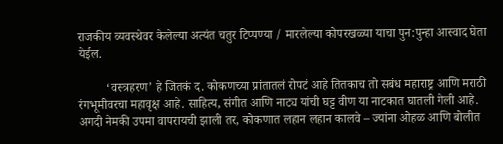राजकीय व्यवस्थेवर केलेल्या अत्यंत चतुर टिप्पण्या / मारलेल्या कोपरखळ्या याचा पुन:पुन्हा आस्वाद घेता येईल.

         ‘वस्त्रहरण’ हे जितकं द. कोकणच्या प्रांतातलं रोपटं आहे तितकाच तो सबंध महाराष्ट्र आणि मराठी रंगभूमीवरचा महावृक्ष आहे. साहित्य, संगीत आणि नाट्य यांची घट्ट वीण या नाटकात घातली गेली आहे. अगदी नेमकी उपमा वापरायची झाली तर, कोकणात लहान लहान कालवे – ज्यांना ओहळ आणि बोलीत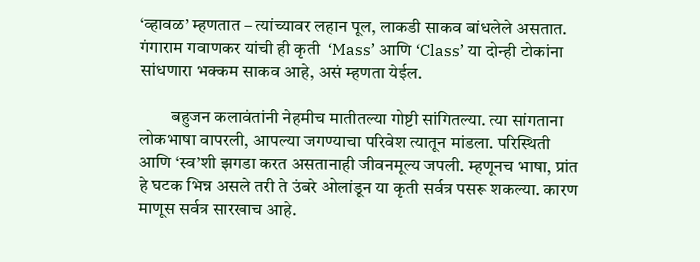‘व्हावळ’ म्हणतात – त्यांच्यावर लहान पूल, लाकडी साकव बांधलेले असतात. गंगाराम गवाणकर यांची ही कृती  ‘Mass’ आणि ‘Class’ या दोन्ही टोकांना सांधणारा भक्कम साकव आहे, असं म्हणता येईल.

         बहुजन कलावंतांनी नेहमीच मातीतल्या गोष्टी सांगितल्या. त्या सांगताना लोकभाषा वापरली, आपल्या जगण्याचा परिवेश त्यातून मांडला. परिस्थिती आणि ‘स्व’शी झगडा करत असतानाही जीवनमूल्य जपली. म्हणूनच भाषा, प्रांत हे घटक भिन्न असले तरी ते उंबरे ओलांडून या कृती सर्वत्र पसरू शकल्या. कारण माणूस सर्वत्र सारखाच आहे.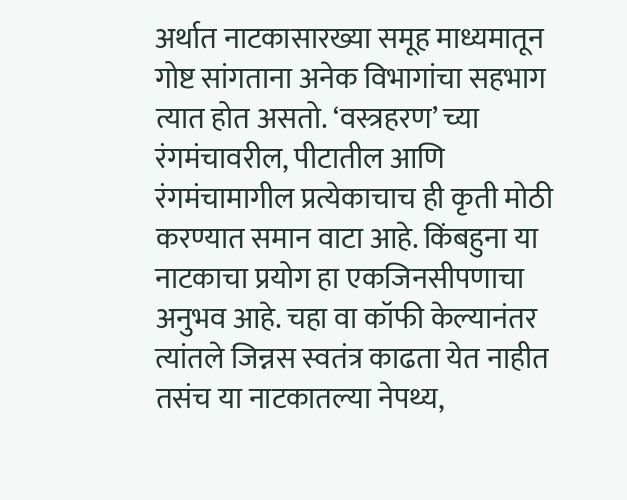अर्थात नाटकासारख्या समूह माध्यमातून गोष्ट सांगताना अनेक विभागांचा सहभाग त्यात होत असतो. ‘वस्त्रहरण’ च्या रंगमंचावरील, पीटातील आणि रंगमंचामागील प्रत्येकाचाच ही कृती मोठी करण्यात समान वाटा आहे. किंबहुना या नाटकाचा प्रयोग हा एकजिनसीपणाचा अनुभव आहे. चहा वा कॉफी केल्यानंतर त्यांतले जिन्नस स्वतंत्र काढता येत नाहीत तसंच या नाटकातल्या नेपथ्य,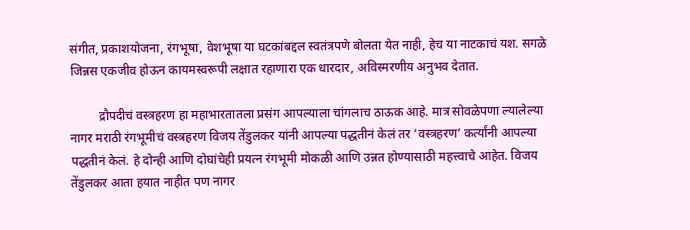संगीत, प्रकाशयोजना, रंगभूषा, वेशभूषा या घटकांबद्दल स्वतंत्रपणे बोलता येत नाही, हेच या नाटकाचं यश. सगळे जिन्नस एकजीव होऊन कायमस्वरूपी लक्षात रहाणारा एक धारदार, अविस्मरणीय अनुभव देतात.

         द्रौपदीचं वस्त्रहरण हा महाभारतातला प्रसंग आपल्याला चांगलाच ठाऊक आहे. मात्र सोवळेपणा ल्यालेल्या नागर मराठी रंगभूमीचं वस्त्रहरण विजय तेंडुलकर यांनी आपल्या पद्धतीनं केलं तर ‘वस्त्रहरण’ कर्त्यांनी आपल्या पद्धतीनं केलं. हे दोन्ही आणि दोघांचेही प्रयत्न रंगभूमी मोकळी आणि उन्नत होण्यासाठी महत्त्वाचे आहेत. विजय तेंडुलकर आता हयात नाहीत पण नागर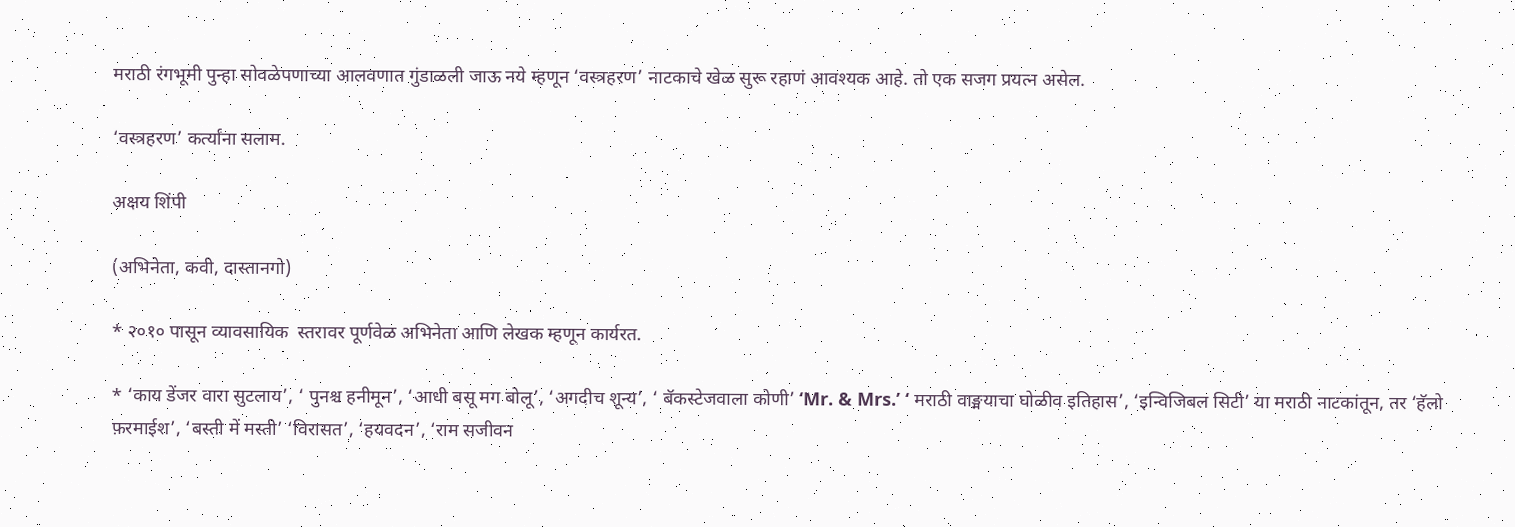मराठी रंगभूमी पुन्हा सोवळेपणाच्या आलवणात गुंडाळली जाऊ नये म्हणून ‘वस्त्रहरण’ नाटकाचे खेळ सुरू रहाणं आवश्यक आहे. तो एक सजग प्रयत्न असेल.

‘वस्त्रहरण’ कर्त्यांना सलाम.

अक्षय शिंपी

(अभिनेता, कवी, दास्तानगो)

* २०१० पासून व्यावसायिक  स्तरावर पूर्णवेळ अभिनेता आणि लेखक म्हणून कार्यरत.

* ‘काय डेंजर वारा सुटलाय’, ‘ पुनश्च हनीमून’, ‘आधी बसू मग बोलू’, ‘अगदीच शून्य’, ‘ बॅकस्टेजवाला कोणी’ ‘Mr. & Mrs.’ ‘ मराठी वाङ्मयाचा घोळीव इतिहास’, ‘इन्विजिबल सिटी’ या मराठी नाटकांतून, तर ‘हॅलो फ़रमाईश’, ‘बस्ती में मस्ती’ ‘विरासत’, ‘हयवदन’, ‘राम सजीवन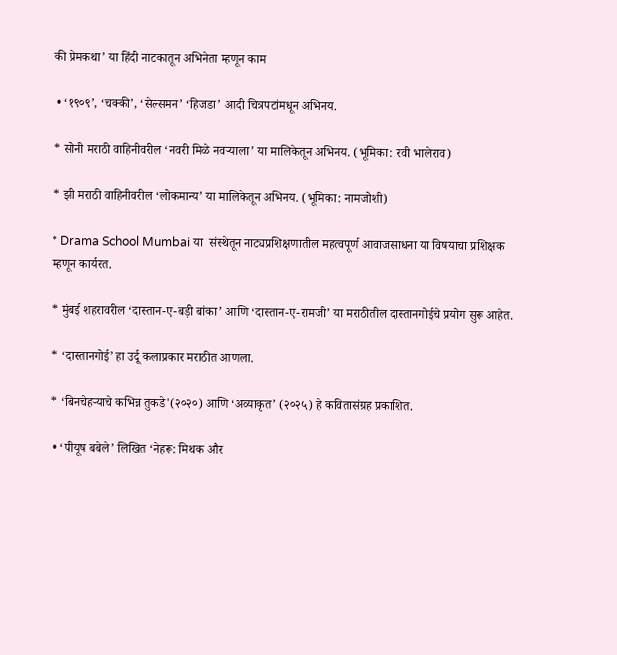की प्रेमकथा’ या हिंदी नाटकातून अभिनेता म्हणून काम

 • ‘१९०९’, ‘चक्की’, ‘सेल्समन’ ‘हिजडा’ आदी चित्रपटांमधून अभिनय.

* सोनी मराठी वाहिनीवरील ‘नवरी मिळे नवऱ्याला’ या मालिकेतून अभिनय. (भूमिका: रवी भालेराव)

* झी मराठी वाहिनीवरील ‘लोकमान्य’ या मालिकेतून अभिनय. (भूमिका: नामजोशी)

* Drama School Mumbai या  संस्थेतून नाट्यप्रशिक्षणातील महत्वपूर्ण आवाजसाधना या विषयाचा प्रशिक्षक म्हणून कार्यरत.

* मुंबई शहरावरील ‘दास्तान-ए-बड़ी बांका’ आणि ‘दास्तान-ए-रामजी’ या मराठीतील दास्तानगोईचे प्रयोग सुरू आहेत.

* ‘दास्तानगोई’ हा उर्दू कलाप्रकार मराठीत आणला.

* ‘बिनचेहऱ्याचे कभिन्न तुकडे'(२०२०) आणि ‘अव्याकृत’ (२०२५) हे कवितासंग्रह प्रकाशित.

 • ‘पीयूष बबेले’ लिखित ‘नेहरू: मिथक और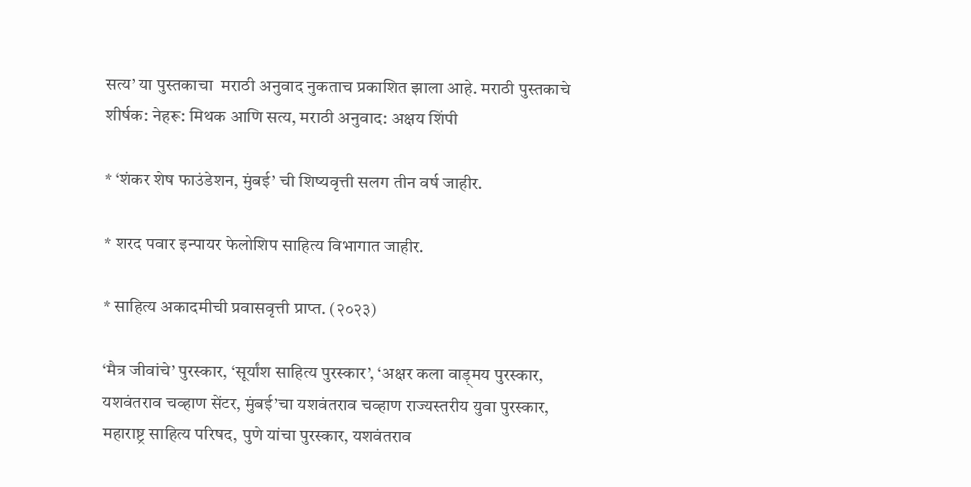सत्य’ या पुस्तकाचा  मराठी अनुवाद नुकताच प्रकाशित झाला आहे. मराठी पुस्तकाचे शीर्षक: नेहरू: मिथक आणि सत्य, मराठी अनुवाद: अक्षय शिंपी

* ‘शंकर शेष फाउंडेशन, मुंबई’ ची शिष्यवृत्ती सलग तीन वर्ष जाहीर.

* शरद पवार इन्पायर फेलोशिप साहित्य विभागात जाहीर.

* साहित्य अकादमीची प्रवासवृत्ती प्राप्त. (२०२३)

‘मैत्र जीवांचे’ पुरस्कार, ‘सूर्यांश साहित्य पुरस्कार’, ‘अक्षर कला वाड़्मय पुरस्कार, यशवंतराव चव्हाण सेंटर, मुंबई’चा यशवंतराव चव्हाण राज्यस्तरीय युवा पुरस्कार, महाराष्ट्र साहित्य परिषद, पुणे यांचा पुरस्कार, यशवंतराव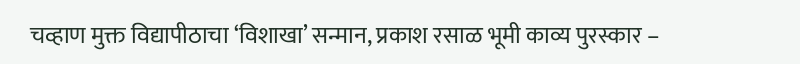चव्हाण मुक्त विद्यापीठाचा ‘विशाखा’ सन्मान, प्रकाश रसाळ भूमी काव्य पुरस्कार –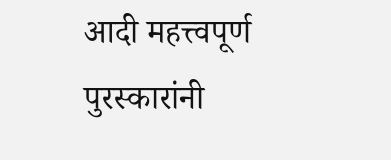आदी महत्त्वपूर्ण पुरस्कारांनी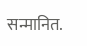सन्मानित.